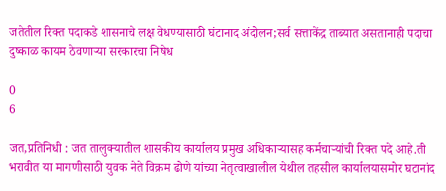जतेतील रिक्त पदाकडे शासनाचे लक्ष वेधण्यासाठी घंटानाद अंदोलन;सर्व सत्ताकेंद्र ताब्यात असतानाही पदाचा दुष्काळ कायम ठेवणाऱ्या सरकारचा निषेध

0
6

जत,प्रतिनिधी : जत तालुक्यातील शासकीय कार्यालय प्रमुख अधिकाऱ्यासह कर्मचाऱ्यांची रिक्त पदे आहे.ती भरावीत या मागणीसाठी युवक नेते विक्रम ढोणे यांच्या नेतृत्वाखालील येथील तहसील कार्यालयासमोर घटानांद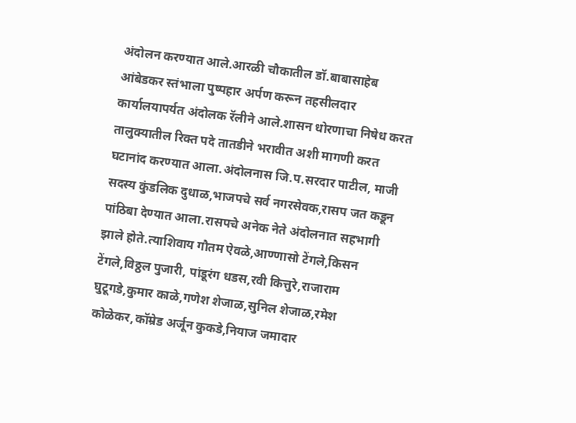अंदोलन करण्यात आले.आरळी चौकातील डॉ.बाबासाहेब आंबेडकर स्तंभाला पुष्पहार अर्पण करून तहसीलदार कार्यालयापर्यत अंदोलक रॅलीने आले.शासन धोरणाचा निषेध करत तालुक्यातील रिक्त पदे तातडीने भरावीत अशी मागणी करत घटानांद करण्यात आला.अंदोलनास जि.प.सरदार पाटील, माजी सदस्य कुंडलिक दुधाळ,भाजपचे सर्व नगरसेवक,रासप जत कडून पांठिबा देण्यात आला.रासपचे अनेक नेते अंदोलनात सहभागी झाले होते.त्याशिवाय गौतम ऐवळे,आण्णासो टेंगले,किसन टेंगले,विठ्ठल पुजारी, पांडूरंग धडस,रवी कित्तुरे,राजाराम घुटूगडे,कुमार काळे,गणेश शेजाळ,सुनिल शेजाळ,रमेश कोळेकर,कॉम्रेड अर्जून कुकडे,नियाज जमादार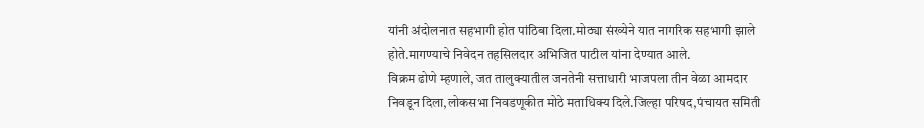यांनी अंदोलनात सहभागी होत पांठिबा दिला.मोठ्या संख्येने यात नागरिक सहभागी झाले होते.मागण्याचे निवेदन तहसिलदार अभिजित पाटील यांना देण्यात आले.
विक्रम ढोणे म्हणाले, जत तालुक्यातील जनतेनी सत्ताधारी भाजपला तीन वेळा आमदार निवडून दिला,लोकसभा निवडणूकीत मोठे मताधिक्य दिले.जिल्हा परिषद,पंचायत समिती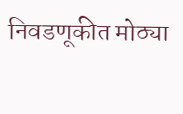निवडणूकीत मोठ्या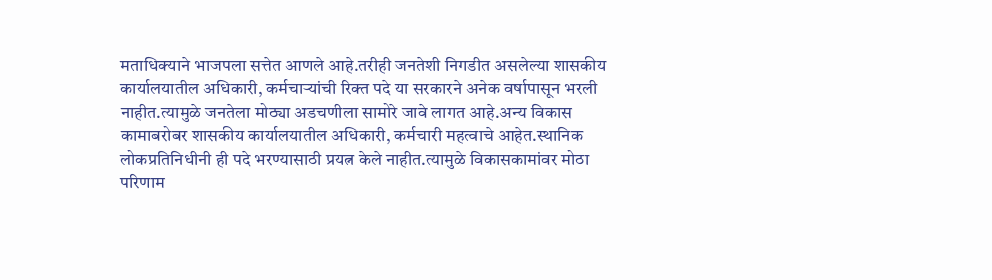मताधिक्याने भाजपला सत्तेत आणले आहे.तरीही जनतेशी निगडीत असलेल्या शासकीय कार्यालयातील अधिकारी, कर्मचाऱ्यांची रिक्त पदे या सरकारने अनेक वर्षापासून भरली नाहीत.त्यामुळे जनतेला मोठ्या अडचणीला सामोरे जावे लागत आहे.अन्य विकास कामाबरोबर शासकीय कार्यालयातील अधिकारी, कर्मचारी महत्वाचे आहेत.स्थानिक लोकप्रतिनिधीनी ही पदे भरण्यासाठी प्रयत्न केले नाहीत.त्यामुळे विकासकामांवर मोठा परिणाम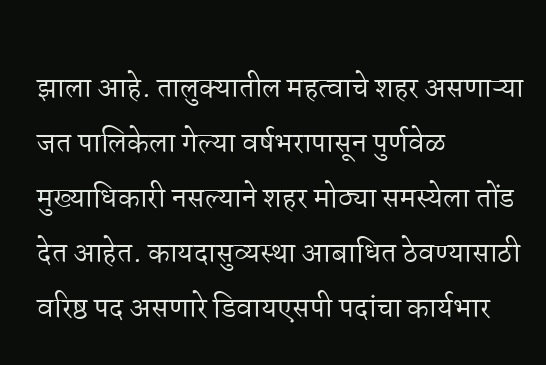झाला आहे. तालुक्यातील महत्वाचे शहर असणाऱ्या जत पालिकेला गेल्या वर्षभरापासून पुर्णवेळ मुख्याधिकारी नसल्याने शहर मोठ्या समस्येला तोंड देत आहेत. कायदासुव्यस्था आबाधित ठेवण्यासाठी वरिष्ठ पद असणारे डिवायएसपी पदांचा कार्यभार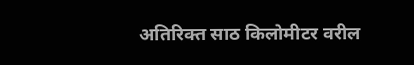अतिरिक्त साठ किलोमीटर वरील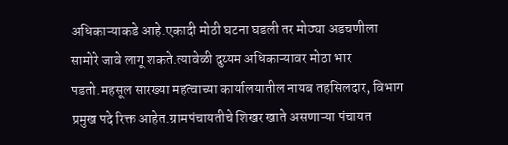अधिकाऱ्याकडे आहे.एकादी मोठी घटना घडली तर मोठ्या अडचणीला सामोरे जावे लागू शकते.त्यावेळी दुय्यम अधिकाऱ्यावर मोठा भार पडतो.महसूल सारख्या महत्वाच्या कार्यालयातील नायब तहसिलदार, विभाग प्रमुख पदे रिक्त आहेत.ग्रामपंचायतीचे शिखर खाते असणाऱ्या पंचायत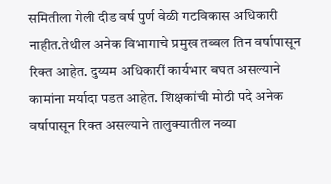समितीला गेली दीड वर्ष पुर्ण वेळी गटविकास अधिकारी नाहीत.तेथील अनेक विभागाचे प्रमुख तब्बल तिन वर्षापासून रिक्त आहेत. दुय्यम अधिकारीं कार्यभार बघत असल्याने कामांना मर्यादा पडत आहेत. शिक्षकांची मोठी पदे अनेक वर्षापासून रिक्त असल्याने तालुक्यातील नव्या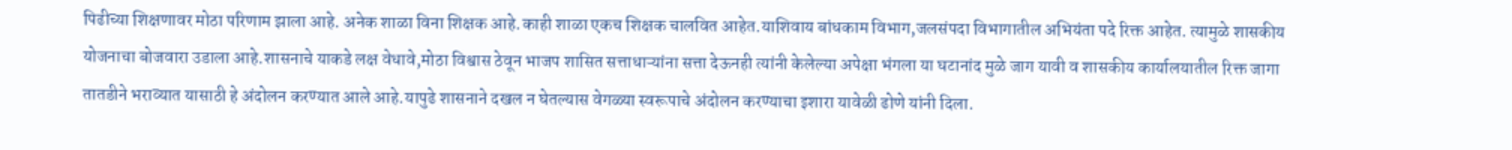पिढीच्या शिक्षणावर मोठा परिणाम झाला आहे. अनेक शाळा विना शिक्षक आहे.काही शाळा एकच शिक्षक चालवित आहेत.याशिवाय बांधकाम विभाग,जलसंपदा विभागातील अभियंता पदे रिक्त आहेत. त्यामुळे शासकीय योजनाचा बोजवारा उडाला आहे.शासनाचे याकडे लक्ष वेधावे,मोठा विश्वास ठेवून भाजप शासित सत्ताधाऱ्यांना सत्ता देऊनही त्यांनी केलेल्या अपेक्षा भंगला या घटानांद मुळे जाग यावी व शासकीय कार्यालयातील रिक्त जागा तातडीने भराव्यात यासाठी हे अंदोलन करण्यात आले आहे.यापुढे शासनाने दखल न घेतल्यास वेगळ्या स्वरूपाचे अंदोलन करण्याचा इशारा यावेळी ढोणे यांनी दिला.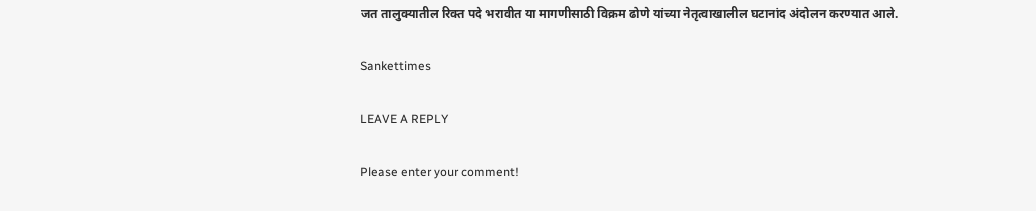जत तालुक्यातील रिक्त पदे भरावीत या मागणीसाठी विक्रम ढोणे यांच्या नेतृत्वाखालील घटानांद अंदोलन करण्यात आले.

Sankettimes

LEAVE A REPLY

Please enter your comment!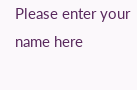Please enter your name here